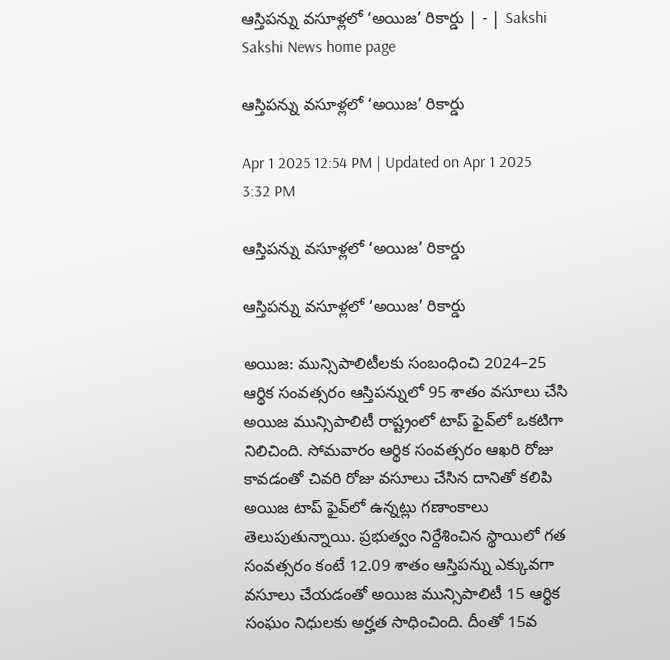ఆస్తిపన్ను వసూళ్లలో ‘అయిజ’ రికార్డు | - | Sakshi
Sakshi News home page

ఆస్తిపన్ను వసూళ్లలో ‘అయిజ’ రికార్డు

Apr 1 2025 12:54 PM | Updated on Apr 1 2025 3:32 PM

ఆస్తిపన్ను వసూళ్లలో ‘అయిజ’ రికార్డు

ఆస్తిపన్ను వసూళ్లలో ‘అయిజ’ రికార్డు

అయిజ: మున్సిపాలిటీలకు సంబంధించి 2024–25 ఆర్థిక సంవత్సరం ఆస్తిపన్నులో 95 శాతం వసూలు చేసి అయిజ మున్సిపాలిటీ రాష్ట్రంలో టాప్‌ ఫైవ్‌లో ఒకటిగా నిలిచింది. సోమవారం ఆర్థిక సంవత్సరం ఆఖరి రోజు కావడంతో చివరి రోజు వసూలు చేసిన దానితో కలిపి అయిజ టాప్‌ ఫైవ్‌లో ఉన్నట్లు గణాంకాలు తెలుపుతున్నాయి. ప్రభుత్వం నిర్దేశించిన స్థాయిలో గత సంవత్సరం కంటే 12.09 శాతం ఆస్తిపన్ను ఎక్కువగా వసూలు చేయడంతో అయిజ మున్సిపాలిటీ 15 ఆర్థిక సంఘం నిధులకు అర్హత సాధించింది. దీంతో 15వ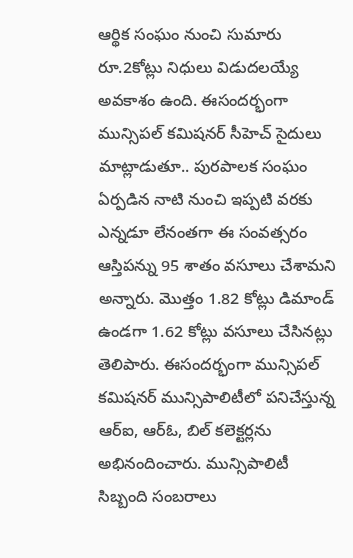ఆర్థిక సంఘం నుంచి సుమారు రూ.2కోట్లు నిధులు విడుదలయ్యే అవకాశం ఉంది. ఈసందర్భంగా మున్సిపల్‌ కమిషనర్‌ సీహెచ్‌ సైదులు మాట్లాడుతూ.. పురపాలక సంఘం ఏర్పడిన నాటి నుంచి ఇప్పటి వరకు ఎన్నడూ లేనంతగా ఈ సంవత్సరం ఆస్తిపన్ను 95 శాతం వసూలు చేశామని అన్నారు. మొత్తం 1.82 కోట్లు డిమాండ్‌ ఉండగా 1.62 కోట్లు వసూలు చేసినట్లు తెలిపారు. ఈసందర్భంగా మున్సిపల్‌ కమిషనర్‌ మున్సిపాలిటీలో పనిచేస్తున్న ఆర్‌ఐ, ఆర్‌ఓ, బిల్‌ కలెక్టర్లను అభినందించారు. మున్సిపాలిటీ సిబ్బంది సంబరాలు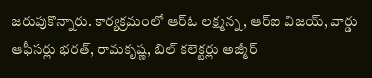జరుపుకొన్నారు. కార్యక్రమంలో ఆర్‌ఓ లక్ష్మన్న, ఆర్‌ఐ విజయ్‌, వార్డు ఆఫీసర్లు భరత్‌, రామకృష్ణ, బిల్‌ కలెక్టర్లు అజ్మీర్‌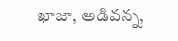ఖాజా, అడివన్న,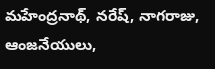మహేంద్రనాథ్‌, నరేష్‌, నాగరాజు, ఆంజనేయులు,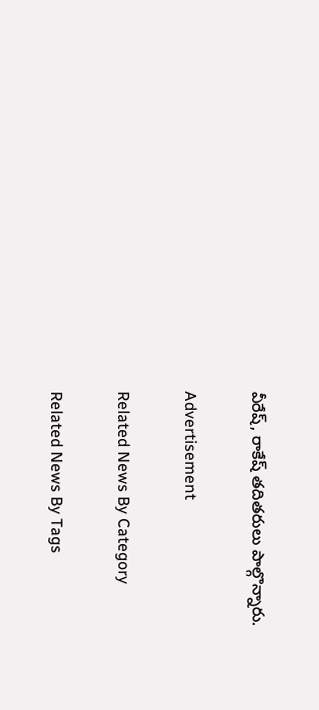వీరేష్‌, రాకేష్‌ తదితరులు పాల్గొన్నారు.

Advertisement

Related News By Category

Related News By Tags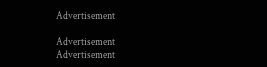Advertisement

Advertisement
Advertisement